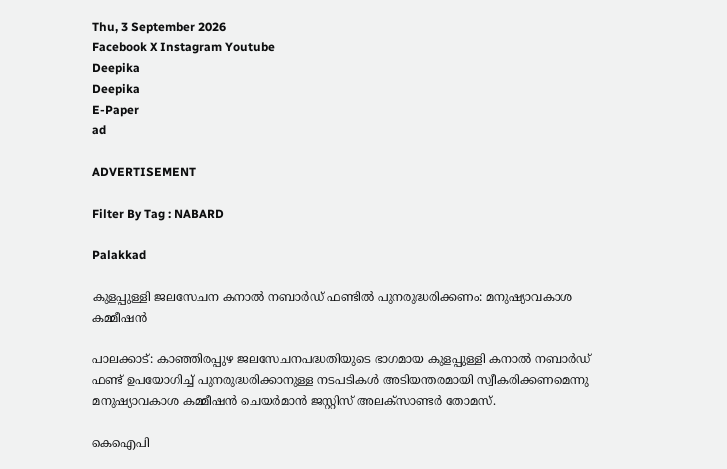Thu, 3 September 2026
Facebook X Instagram Youtube
Deepika
Deepika
E-Paper
ad

ADVERTISEMENT

Filter By Tag : NABARD

Palakkad

കുളപ്പുള്ളി ജലസേചന കനാൽ നബാർഡ് ഫണ്ടിൽ പുനരുദ്ധരിക്കണം: മനുഷ്യാവകാശ കമ്മീഷൻ

പാലക്കാട്: കാഞ്ഞിരപ്പുഴ ജലസേചനപദ്ധതിയുടെ ഭാഗമായ കുളപ്പുള്ളി കനാൽ നബാർഡ് ഫണ്ട് ഉപയോഗിച്ച് പുനരുദ്ധരിക്കാനുള്ള നടപടികൾ അടിയന്തരമായി സ്വീകരിക്കണമെന്നു മനുഷ്യാവകാശ കമ്മീഷൻ ചെയർമാൻ ജസ്റ്റിസ് അലക്സാണ്ടർ തോമസ്.

കെഐപി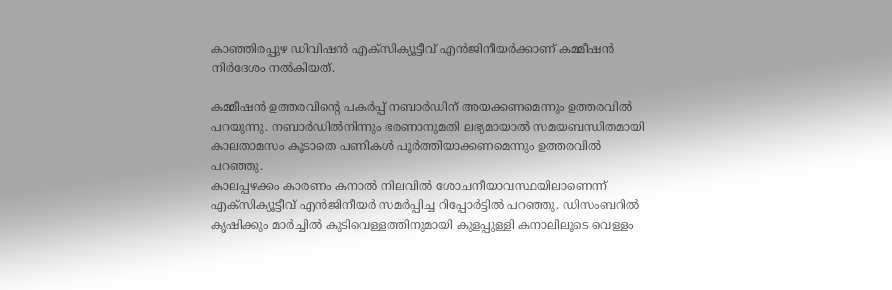കാഞ്ഞിരപ്പുഴ ഡിവിഷൻ എക്സിക്യൂട്ടീവ് എൻജിനീയർക്കാണ് കമ്മീഷൻ നിർദേശം നൽകിയത്.

കമ്മീഷൻ ഉത്തരവിന്‍റെ പകർപ്പ് നബാർഡിന് അയക്കണമെന്നും ഉത്തരവിൽ പറയുന്നു. നബാർഡിൽനിന്നും ഭരണാനുമതി ലഭ്യമായാൽ സമയബന്ധിതമായി കാലതാമസം കൂടാതെ പണികൾ പൂർത്തിയാക്കണമെന്നും ഉത്തരവിൽ പറഞ്ഞു.
കാലപ്പഴക്കം കാരണം കനാൽ നിലവിൽ ശോചനീയാവസ്ഥയിലാണെന്ന് എക്സിക്യൂട്ടീവ് എൻജിനീയർ സമർപ്പിച്ച റിപ്പോർട്ടിൽ പറഞ്ഞു. ഡിസംബറിൽ കൃഷിക്കും മാർച്ചിൽ കുടിവെള്ളത്തിനുമായി കുളപ്പുള്ളി കനാലിലൂടെ വെള്ളം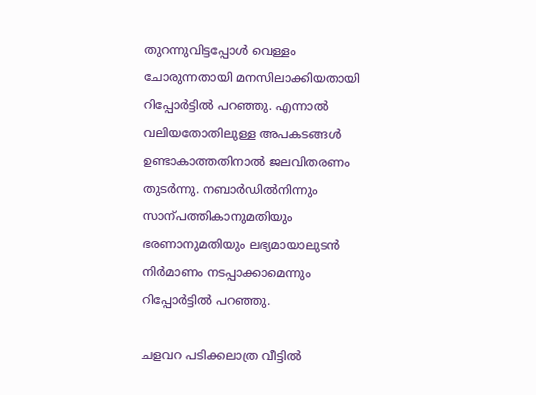തുറന്നുവിട്ടപ്പോൾ വെള്ളം ചോരുന്നതായി മനസിലാക്കിയതായി റിപ്പോർട്ടിൽ പറഞ്ഞു. എന്നാൽ വലിയതോതിലുള്ള അപകടങ്ങൾ ഉണ്ടാകാത്തതിനാൽ ജലവിതരണം തുടർന്നു. നബാർഡിൽനിന്നും സാന്പത്തികാനുമതിയും ഭരണാനുമതിയും ലഭ്യമായാലുടൻ നിർമാണം നടപ്പാക്കാമെന്നും റിപ്പോർട്ടിൽ പറഞ്ഞു.

ചളവറ പടിക്കലാത്ര വീട്ടിൽ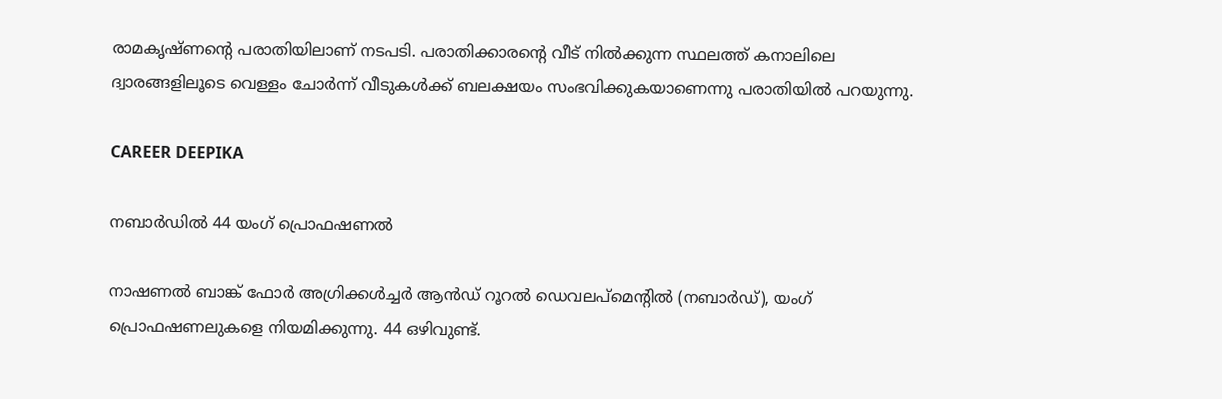രാമകൃഷ്ണന്‍റെ പരാതിയിലാണ് നടപടി. പരാതിക്കാരന്‍റെ വീട് നിൽക്കുന്ന സ്ഥലത്ത് കനാലിലെ ദ്വാരങ്ങളിലൂടെ വെള്ളം ചോർന്ന് വീടുകൾക്ക് ബലക്ഷയം സംഭവിക്കുകയാണെന്നു പരാതിയിൽ പറയുന്നു.

CAREER DEEPIKA

നബാർഡിൽ 44 യംഗ് പ്രൊഫഷണൽ

നാഷണൽ ബാങ്ക് ഫോർ അഗ്രിക്കൾച്ചർ ആൻഡ് റൂറൽ ഡെവലപ്മെന്‍റിൽ (നബാർഡ്), യംഗ് പ്രൊഫഷണലുകളെ നിയമിക്കുന്നു. 44 ഒഴിവുണ്ട്.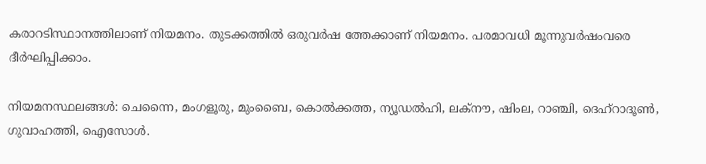കരാറടിസ്ഥാനത്തിലാണ് നിയമനം. തുടക്കത്തിൽ ഒരുവർഷ ത്തേക്കാണ് നിയമനം. പരമാവധി മൂന്നുവർഷംവരെ ദീർഘിപ്പിക്കാം.

നിയമനസ്ഥലങ്ങൾ: ചെന്നൈ, മംഗളൂരു, മുംബൈ, കൊൽക്കത്ത, ന്യൂഡൽഹി, ലക്നൗ, ഷിംല, റാഞ്ചി, ദെഹ്റാദൂൺ, ഗുവാഹത്തി, ഐസോൾ.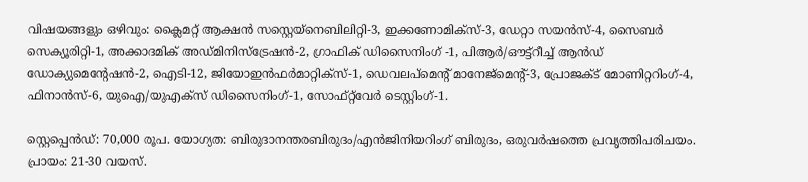വിഷയങ്ങളും ഒഴിവും: ക്ലൈമറ്റ് ആക്ഷൻ സസ്റ്റെയ്‌നെബിലിറ്റി-3, ഇക്കണോമിക്‌സ്‌-3, ഡേറ്റാ സയൻസ്-4, സൈബർ സെക്യൂരിറ്റി-1, അക്കാദമിക് അഡ്‌മിനിസ്ട്രേഷൻ-2, ഗ്രാഫിക് ഡിസൈനിംഗ് -1, പിആർ/ഔട്ട്റീച്ച് ആൻഡ് ഡോക്യുമെന്‍റേഷൻ-2, ഐടി-12, ജിയോഇൻഫർമാറ്റിക്സ്-1, ഡെവലപ്മെന്‍റ് മാനേജ്മെന്‍റ്-3, പ്രോജക്ട് മോണിറ്ററിംഗ്-4, ഫിനാൻസ്-6, യുഐ/യുഎക്സ് ഡിസൈനിംഗ്-1, സോ‌ഫ്റ്റ്‌വേർ ടെസ്റ്റിംഗ്-1.

സ്റ്റെപ്പെൻഡ്: 70,000 രൂപ. യോഗ്യത: ബിരുദാനന്തരബിരുദം/എൻജിനിയറിംഗ് ബിരുദം, ഒരുവർഷത്തെ പ്രവൃത്തിപരിചയം. പ്രായം: 21-30 വയസ്.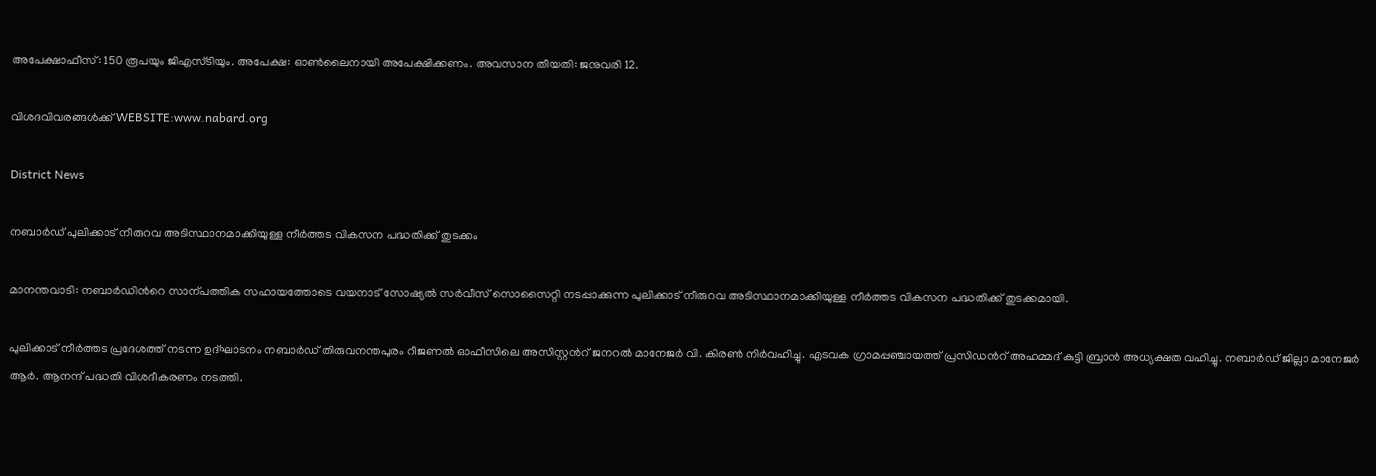അപേക്ഷാഫീസ്: 150 രൂപയും ജിഎസ്ടിയും. അപേക്ഷ: ഓൺലൈനായി അപേക്ഷിക്കണം. അവസാന തീയതി: ജനുവരി 12.

വിശദവിവരങ്ങൾക്ക് WEBSITE:www.nabard.org

District News

നബാർഡ് പുലിക്കാട് നീരുറവ അടിസ്ഥാനമാക്കിയുള്ള നീർത്തട വികസന പദ്ധതിക്ക് തുടക്കം

മാനന്തവാടി: നബാർഡിന്‍റെ സാന്പത്തിക സഹായത്തോടെ വയനാട് സോഷ്യൽ സർവീസ് സൊസൈറ്റി നടപ്പാക്കുന്ന പുലിക്കാട് നീരുറവ അടിസ്ഥാനമാക്കിയുള്ള നീർത്തട വികസന പദ്ധതിക്ക് തുടക്കമായി.

പുലിക്കാട് നീർത്തട പ്രദേശത്ത് നടന്ന ഉദ്ഘാടനം നബാർഡ് തിരുവനന്തപുരം റീജണൽ ഓഫീസിലെ അസിസ്റ്റന്‍റ് ജനറൽ മാനേജർ വി. കിരണ്‍ നിർവഹിച്ചു. എടവക ഗ്രാമപ്പഞ്ചായത്ത് പ്രസിഡന്‍റ് അഹമ്മദ് കുട്ടി ബ്രാൻ അധ്യക്ഷത വഹിച്ചു. നബാർഡ് ജില്ലാ മാനേജർ ആർ. ആനന്ദ് പദ്ധതി വിശദീകരണം നടത്തി.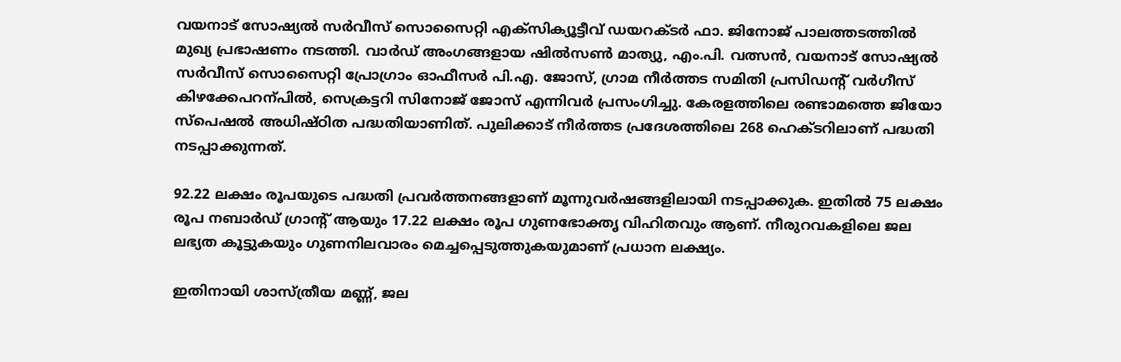വയനാട് സോഷ്യൽ സർവീസ് സൊസൈറ്റി എക്സിക്യൂട്ടീവ് ഡയറക്ടർ ഫാ. ജിനോജ് പാലത്തടത്തിൽ മുഖ്യ പ്രഭാഷണം നടത്തി. വാർഡ് അംഗങ്ങളായ ഷിൽസണ്‍ മാത്യു, എം.പി. വത്സൻ, വയനാട് സോഷ്യൽ സർവീസ് സൊസൈറ്റി പ്രോഗ്രാം ഓഫീസർ പി.എ. ജോസ്, ഗ്രാമ നീർത്തട സമിതി പ്രസിഡന്‍റ് വർഗീസ് കിഴക്കേപറന്പിൽ, സെക്രട്ടറി സിനോജ് ജോസ് എന്നിവർ പ്രസംഗിച്ചു. കേരളത്തിലെ രണ്ടാമത്തെ ജിയോ സ്പെഷൽ അധിഷ്ഠിത പദ്ധതിയാണിത്. പുലിക്കാട് നീർത്തട പ്രദേശത്തിലെ 268 ഹെക്ടറിലാണ് പദ്ധതി നടപ്പാക്കുന്നത്.

92.22 ലക്ഷം രൂപയുടെ പദ്ധതി പ്രവർത്തനങ്ങളാണ് മൂന്നുവർഷങ്ങളിലായി നടപ്പാക്കുക. ഇതിൽ 75 ലക്ഷം രൂപ നബാർഡ് ഗ്രാന്‍റ് ആയും 17.22 ലക്ഷം രൂപ ഗുണഭോക്തൃ വിഹിതവും ആണ്. നീരുറവകളിലെ ജല ലഭ്യത കൂട്ടുകയും ഗുണനിലവാരം മെച്ചപ്പെടുത്തുകയുമാണ് പ്രധാന ലക്ഷ്യം.

ഇതിനായി ശാസ്ത്രീയ മണ്ണ്, ജല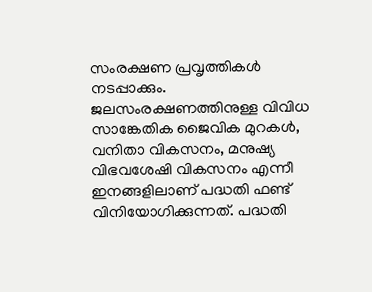സംരക്ഷണ പ്രവൃത്തികൾ നടപ്പാക്കും. ജലസംരക്ഷണത്തിനുള്ള വിവിധ സാങ്കേതിക ജൈവിക മുറകൾ, വനിതാ വികസനം, മനുഷ്യ വിഭവശേഷി വികസനം എന്നീ ഇനങ്ങളിലാണ് പദ്ധതി ഫണ്ട് വിനിയോഗിക്കുന്നത്. പദ്ധതി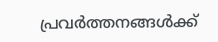പ്രവർത്തനങ്ങൾക്ക്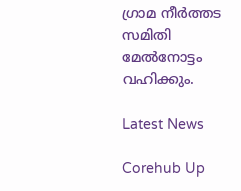ഗ്രാമ നീർത്തട സമിതി മേൽനോട്ടം വഹിക്കും.

Latest News

Corehub Up